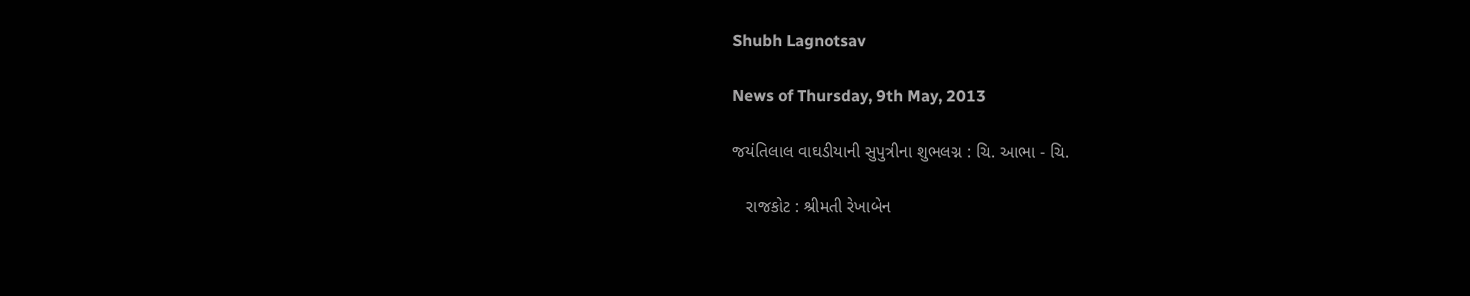Shubh Lagnotsav

News of Thursday, 9th May, 2013

જયંતિલાલ વાઘડીયાની સુપુત્રીના શુભલગ્ન : ચિ. આભા - ચિ.

   રાજકોટ : શ્રીમતી રેખાબેન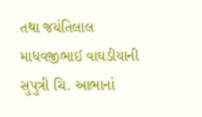તથા જયંતિલાલ માધવજીભાઈ વાઘડીયાની સુપુત્રી ચિ. આભાનાં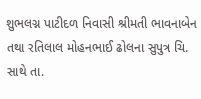શુભલગ્ન પાટીદળ નિવાસી શ્રીમતી ભાવનાબેન તથા રતિલાલ મોહનભાઈ ઢોલના સુપુત્ર ચિ. સાથે તા.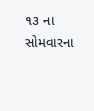૧૩ ના સોમવારના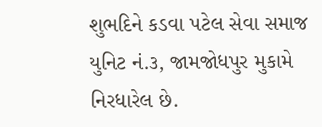શુભદિને કડવા પટેલ સેવા સમાજ યુનિટ નં.૩, જામજોધપુર મુકામે નિરધારેલ છે.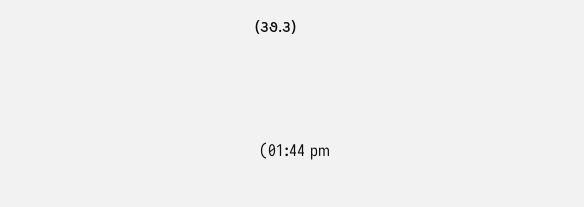(૩૭.૩)



 (01:44 pm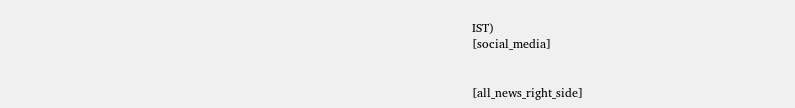IST)
[social_media]


[all_news_right_side]